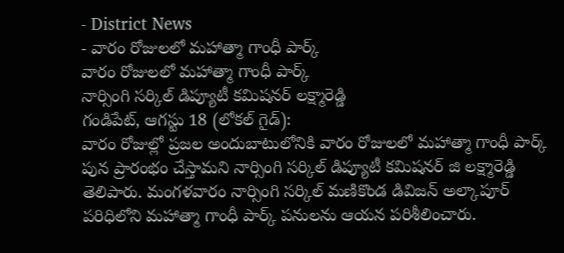- District News
- వారం రోజులలో మహాత్మా గాంధీ పార్క్
వారం రోజులలో మహాత్మా గాంధీ పార్క్
నార్సింగి సర్కిల్ డిప్యూటీ కమిషనర్ లక్ష్మారెడ్డి
గండిపేట్, ఆగస్టు 18 (లోకల్ గైడ్):
వారం రోజుల్లో ప్రజల అందుబాటులోనికి వారం రోజులలో మహాత్మా గాంధీ పార్క్ పున ప్రారంభం చేస్తామని నార్సింగి సర్కిల్ డిప్యూటీ కమిషనర్ జి లక్ష్మారెడ్డి తెలిపారు. మంగళవారం నార్సింగి సర్కిల్ మణికొండ డివిజన్ అల్కాపూర్ పరిధిలోని మహాత్మా గాంధీ పార్క్ పనులను ఆయన పరిశీలించారు.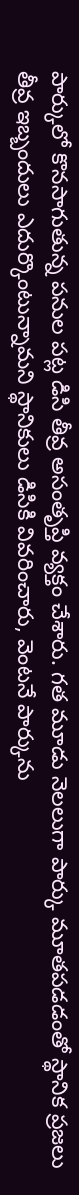పార్కులో కొనసాగుతున్న పనుల పట్ల డిసి తీవ్ర అసంతృప్తి వ్యక్తం చేశారు. గత మూడు నెలలుగా పార్కు మూతపడడంతో స్థానిక ప్రజలు తీవ్ర ఇబ్బందులు ఎదుర్కొంటున్నామని స్థానికులు డిసికి వివరించారు, వెంటనే పార్కును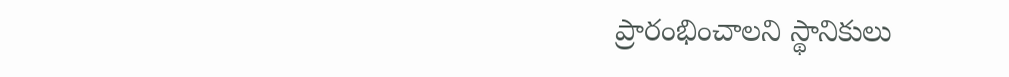ప్రారంభించాలని స్థానికులు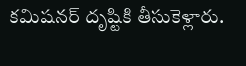కమిషనర్ దృష్టికి తీసుకెళ్లారు.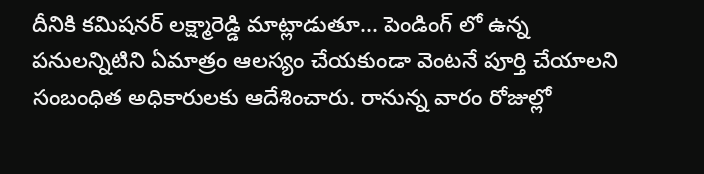దీనికి కమిషనర్ లక్ష్మారెడ్డి మాట్లాడుతూ... పెండింగ్ లో ఉన్న పనులన్నిటిని ఏమాత్రం ఆలస్యం చేయకుండా వెంటనే పూర్తి చేయాలని సంబంధిత అధికారులకు ఆదేశించారు. రానున్న వారం రోజుల్లో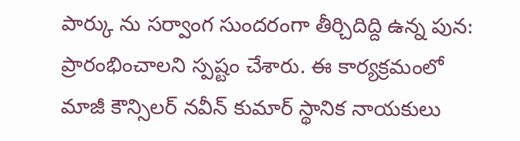పార్కు ను సర్వాంగ సుందరంగా తీర్చిదిద్ది ఉన్న పున: ప్రారంభించాలని స్పష్టం చేశారు. ఈ కార్యక్రమంలో మాజీ కౌన్సిలర్ నవీన్ కుమార్ స్థానిక నాయకులు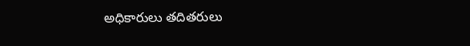అధికారులు తదితరులు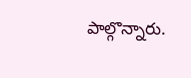పాల్గొన్నారు.